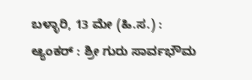ಬಳ್ಳಾರಿ, 13 ಮೇ (ಹಿ.ಸ.) :
ಆ್ಯಂಕರ್ : ಶ್ರೀ ಗುರು ಸಾರ್ವಭೌಮ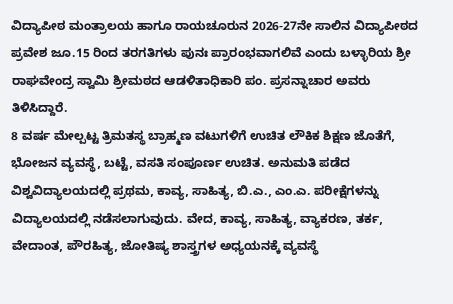ವಿದ್ಯಾಪೀಠ ಮಂತ್ರಾಲಯ ಹಾಗೂ ರಾಯಚೂರುನ 2026-27ನೇ ಸಾಲಿನ ವಿದ್ಯಾಪೀಠದ ಪ್ರವೇಶ ಜೂ.15 ರಿಂದ ತರಗತಿಗಳು ಪುನಃ ಪ್ರಾರಂಭವಾಗಲಿವೆ ಎಂದು ಬಳ್ಳಾರಿಯ ಶ್ರೀ ರಾಘವೇಂದ್ರ ಸ್ವಾಮಿ ಶ್ರೀಮಠದ ಆಡಳಿತಾಧಿಕಾರಿ ಪಂ. ಪ್ರಸನ್ನಾಚಾರ ಅವರು ತಿಳಿಸಿದ್ದಾರೆ.
8 ವರ್ಷ ಮೇಲ್ಪಟ್ಟ ತ್ರಿಮತಸ್ಥ ಬ್ರಾಹ್ಮಣ ವಟುಗಳಿಗೆ ಉಚಿತ ಲೌಕಿಕ ಶಿಕ್ಷಣ ಜೊತೆಗೆ, ಭೋಜನ ವ್ಯವಸ್ಥೆ, ಬಟ್ಟೆ, ವಸತಿ ಸಂಪೂರ್ಣ ಉಚಿತ. ಅನುಮತಿ ಪಡೆದ ವಿಶ್ವವಿದ್ಯಾಲಯದಲ್ಲಿ ಪ್ರಥಮ, ಕಾವ್ಯ, ಸಾಹಿತ್ಯ, ಬಿ.ಎ., ಎಂ.ಎ. ಪರೀಕ್ಷೆಗಳನ್ನು ವಿದ್ಯಾಲಯದಲ್ಲಿ ನಡೆಸಲಾಗುವುದು. ವೇದ, ಕಾವ್ಯ, ಸಾಹಿತ್ಯ, ವ್ಯಾಕರಣ, ತರ್ಕ, ವೇದಾಂತ, ಪೌರಹಿತ್ಯ, ಜೋತಿಷ್ಯ ಶಾಸ್ತ್ರಗಳ ಅಧ್ಯಯನಕ್ಕೆ ವ್ಯವಸ್ಥೆ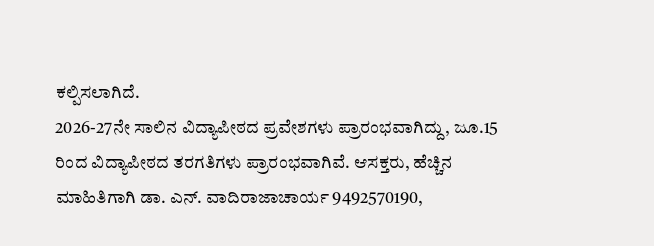ಕಲ್ಪಿಸಲಾಗಿದೆ.
2026-27ನೇ ಸಾಲಿನ ವಿದ್ಯಾಪೀಠದ ಪ್ರವೇಶಗಳು ಪ್ರಾರಂಭವಾಗಿದ್ದು, ಜೂ.15 ರಿಂದ ವಿದ್ಯಾಪೀಠದ ತರಗತಿಗಳು ಪ್ರಾರಂಭವಾಗಿವೆ. ಆಸಕ್ತರು, ಹೆಚ್ಚಿನ ಮಾಹಿತಿಗಾಗಿ ಡಾ. ಎನ್. ವಾದಿರಾಜಾಚಾರ್ಯ 9492570190,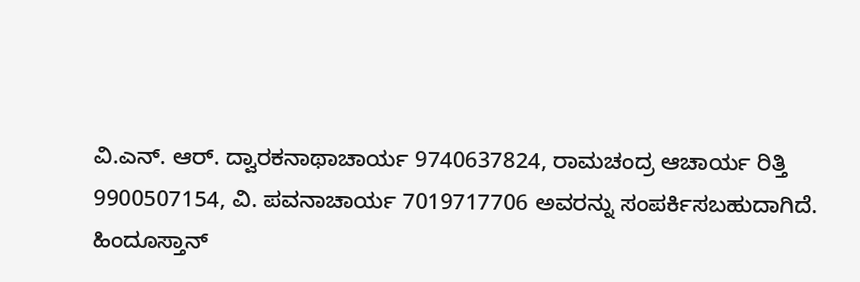ವಿ.ಎನ್. ಆರ್. ದ್ವಾರಕನಾಥಾಚಾರ್ಯ 9740637824, ರಾಮಚಂದ್ರ ಆಚಾರ್ಯ ರಿತ್ತಿ 9900507154, ವಿ. ಪವನಾಚಾರ್ಯ 7019717706 ಅವರನ್ನು ಸಂಪರ್ಕಿಸಬಹುದಾಗಿದೆ.
ಹಿಂದೂಸ್ತಾನ್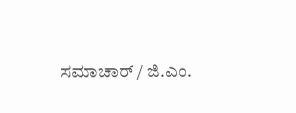ಸಮಾಚಾರ್ / ಜಿ.ಎಂ.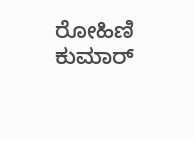ರೋಹಿಣಿ ಕುಮಾರ್